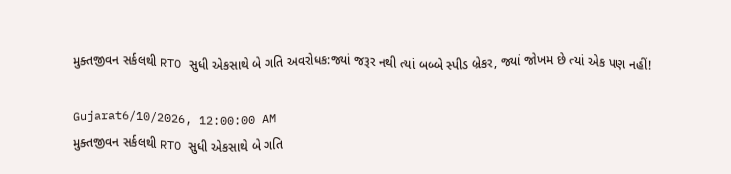મુક્તજીવન સર્કલથી RTO સુધી એકસાથે બે ગતિ અવરોધક:જ્યાં જરૂર નથી ત્યાં બબ્બે સ્પીડ બ્રેકર, જ્યાં જોખમ છે ત્યાં એક પણ નહીં!

Gujarat6/10/2026, 12:00:00 AM
મુક્તજીવન સર્કલથી RTO સુધી એકસાથે બે ગતિ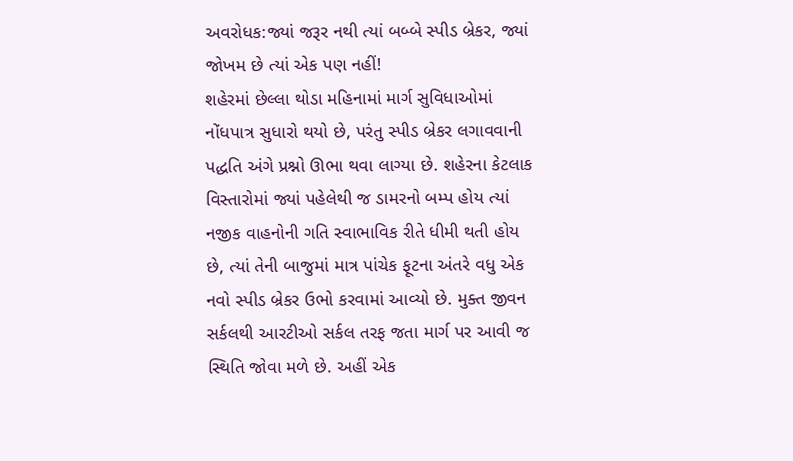અવરોધક:જ્યાં જરૂર નથી ત્યાં બબ્બે સ્પીડ બ્રેકર, જ્યાં જોખમ છે ત્યાં એક પણ નહીં!
શહેરમાં છેલ્લા થોડા મહિનામાં માર્ગ સુવિધાઓમાં નોંધપાત્ર સુધારો થયો છે, પરંતુ સ્પીડ બ્રેકર લગાવવાની પદ્ધતિ અંગે પ્રશ્નો ઊભા થવા લાગ્યા છે. શહેરના કેટલાક વિસ્તારોમાં જ્યાં પહેલેથી જ ડામરનો બમ્પ હોય ત્યાં નજીક વાહનોની ગતિ સ્વાભાવિક રીતે ધીમી થતી હોય છે, ત્યાં તેની બાજુમાં માત્ર પાંચેક ફૂટના અંતરે વધુ એક નવો સ્પીડ બ્રેકર ઉભો કરવામાં આવ્યો છે. મુક્ત જીવન સર્કલથી આરટીઓ સર્કલ તરફ જતા માર્ગ પર આવી જ સ્થિતિ જોવા મળે છે. અહીં એક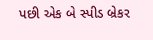પછી એક બે સ્પીડ બ્રેકર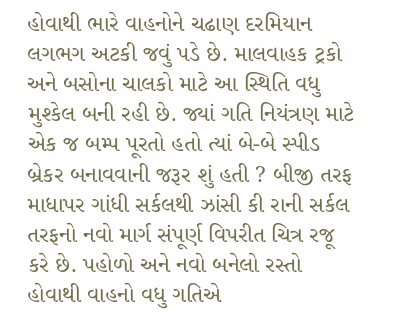હોવાથી ભારે વાહનોને ચઢાણ દરમિયાન લગભગ અટકી જવું પડે છે. માલવાહક ટ્રકો અને બસોના ચાલકો માટે આ સ્થિતિ વધુ મુશ્કેલ બની રહી છે. જ્યાં ગતિ નિયંત્રણ માટે એક જ બમ્પ પૂરતો હતો ત્યાં બે-બે સ્પીડ બ્રેકર બનાવવાની જરૂર શું હતી ? બીજી તરફ માધાપર ગાંધી સર્કલથી ઝાંસી કી રાની સર્કલ તરફનો નવો માર્ગ સંપૂર્ણ વિપરીત ચિત્ર રજૂ કરે છે. પહોળો અને નવો બનેલો રસ્તો હોવાથી વાહનો વધુ ગતિએ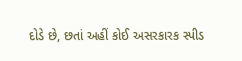દોડે છે, છતાં અહીં કોઈ અસરકારક સ્પીડ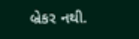બ્રેકર નથી.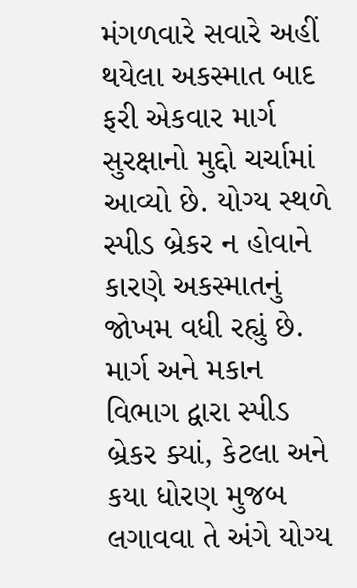મંગળવારે સવારે અહીં થયેલા અકસ્માત બાદ ફરી એકવાર માર્ગ સુરક્ષાનો મુદ્દો ચર્ચામાં આવ્યો છે. યોગ્ય સ્થળે સ્પીડ બ્રેકર ન હોવાને કારણે અકસ્માતનું જોખમ વધી રહ્યું છે. માર્ગ અને મકાન વિભાગ દ્વારા સ્પીડ બ્રેકર ક્યાં, કેટલા અને કયા ધોરણ મુજબ લગાવવા તે અંગે યોગ્ય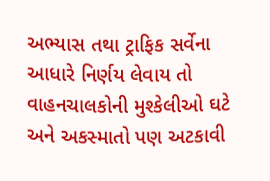અભ્યાસ તથા ટ્રાફિક સર્વેના આધારે નિર્ણય લેવાય તો વાહનચાલકોની મુશ્કેલીઓ ઘટે અને અકસ્માતો પણ અટકાવી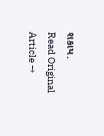શકાય.
Read Original Article →